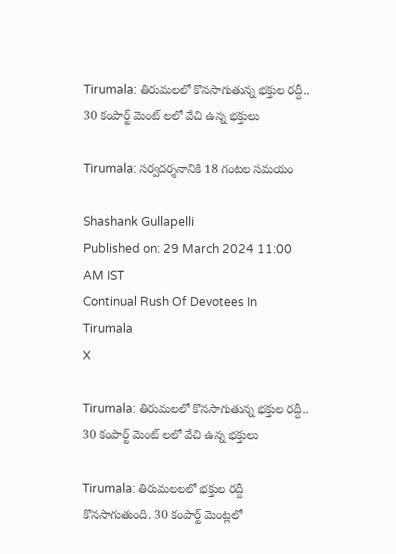Tirumala: తిరుమలలో కొనసాగుతున్న భక్తుల రద్దీ.. 30 కంపార్ట్ మెంట్ లలో వేచి ఉన్న భక్తులు

Tirumala: సర్వదర్శనానికి 18 గంటల సమయం

Shashank Gullapelli
Published on: 29 March 2024 11:00 AM IST
Continual Rush Of Devotees In Tirumala
X

Tirumala: తిరుమలలో కొనసాగుతున్న భక్తుల రద్దీ.. 30 కంపార్ట్ మెంట్ లలో వేచి ఉన్న భక్తులు

Tirumala: తిరుమలలలో భక్తుల రద్దీ కొనసాగుతుంది. 30 కంపార్ట్ మెంట్లలో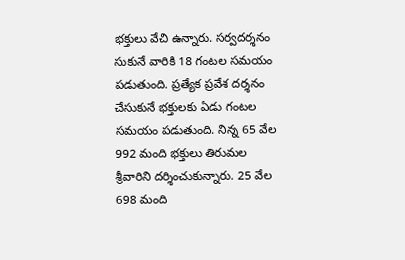భక్తులు వేచి ఉన్నారు. సర్వదర్శనం సుకునే వారికి 18 గంటల సమయం పడుతుంది. ప్రత్యేక ప్రవేశ దర్శనం చేసుకునే భక్తులకు ఏడు గంటల సమయం పడుతుంది. నిన్న 65 వేల 992 మంది భక్తులు తిరుమల శ్రీవారిని దర్శించుకున్నారు. 25 వేల 698 మంది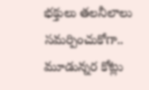భక్తులు తలనీలాలు సమర్పించుకోగా.. మూడున్నర కోట్లు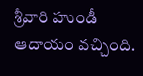శ్రీవారి హుండీ ఆదాయం వచ్చింది.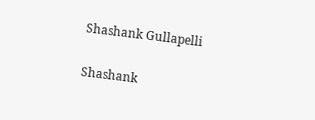Shashank Gullapelli

Shashank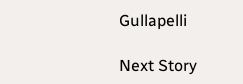Gullapelli

Next Story